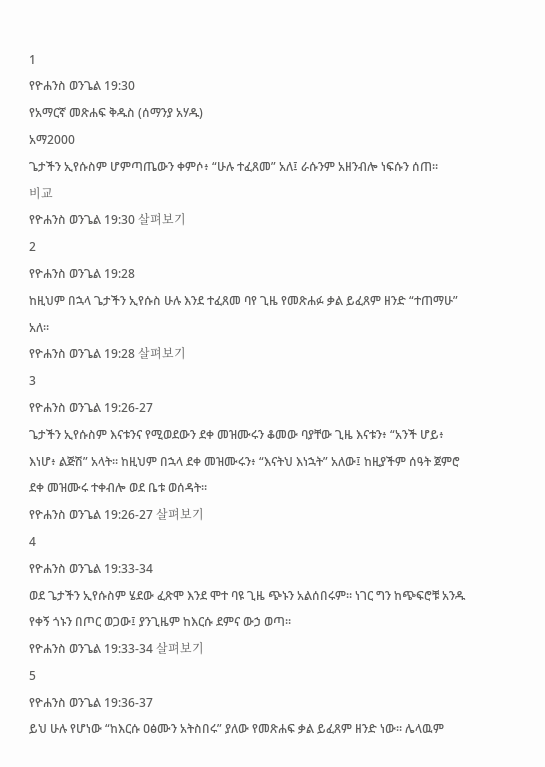1
የዮሐንስ ወንጌል 19:30
የአማርኛ መጽሐፍ ቅዱስ (ሰማንያ አሃዱ)
አማ2000
ጌታችን ኢየሱስም ሆምጣጤውን ቀምሶ፥ “ሁሉ ተፈጸመ” አለ፤ ራሱንም አዘንብሎ ነፍሱን ሰጠ።
비교
የዮሐንስ ወንጌል 19:30 살펴보기
2
የዮሐንስ ወንጌል 19:28
ከዚህም በኋላ ጌታችን ኢየሱስ ሁሉ እንደ ተፈጸመ ባየ ጊዜ የመጽሐፉ ቃል ይፈጸም ዘንድ “ተጠማሁ” አለ።
የዮሐንስ ወንጌል 19:28 살펴보기
3
የዮሐንስ ወንጌል 19:26-27
ጌታችን ኢየሱስም እናቱንና የሚወደውን ደቀ መዝሙሩን ቆመው ባያቸው ጊዜ እናቱን፥ “አንች ሆይ፥ እነሆ፥ ልጅሽ” አላት። ከዚህም በኋላ ደቀ መዝሙሩን፥ “እናትህ እነኋት” አለው፤ ከዚያችም ሰዓት ጀምሮ ደቀ መዝሙሩ ተቀብሎ ወደ ቤቱ ወሰዳት።
የዮሐንስ ወንጌል 19:26-27 살펴보기
4
የዮሐንስ ወንጌል 19:33-34
ወደ ጌታችን ኢየሱስም ሄደው ፈጽሞ እንደ ሞተ ባዩ ጊዜ ጭኑን አልሰበሩም። ነገር ግን ከጭፍሮቹ አንዱ የቀኝ ጎኑን በጦር ወጋው፤ ያንጊዜም ከእርሱ ደምና ውኃ ወጣ።
የዮሐንስ ወንጌል 19:33-34 살펴보기
5
የዮሐንስ ወንጌል 19:36-37
ይህ ሁሉ የሆነው “ከእርሱ ዐፅሙን አትስበሩ” ያለው የመጽሐፍ ቃል ይፈጸም ዘንድ ነው። ሌላዉም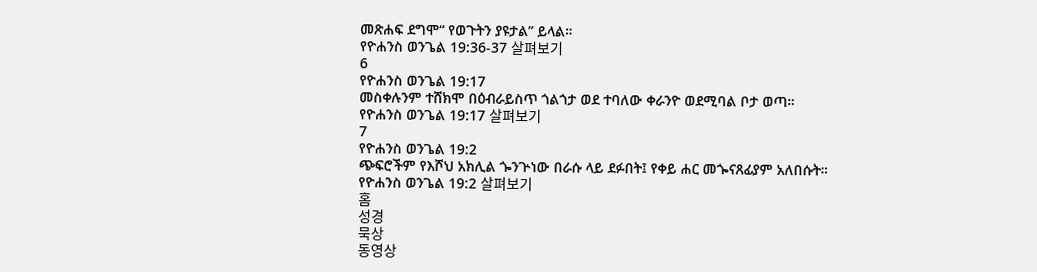መጽሐፍ ደግሞ“ የወጉትን ያዩታል” ይላል።
የዮሐንስ ወንጌል 19:36-37 살펴보기
6
የዮሐንስ ወንጌል 19:17
መስቀሉንም ተሸክሞ በዕብራይስጥ ጎልጎታ ወደ ተባለው ቀራንዮ ወደሚባል ቦታ ወጣ።
የዮሐንስ ወንጌል 19:17 살펴보기
7
የዮሐንስ ወንጌል 19:2
ጭፍሮችም የእሾህ አክሊል ጐንጕነው በራሱ ላይ ደፉበት፤ የቀይ ሐር መጐናጸፊያም አለበሱት።
የዮሐንስ ወንጌል 19:2 살펴보기
홈
성경
묵상
동영상